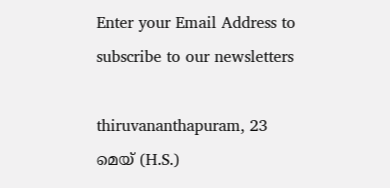Enter your Email Address to subscribe to our newsletters

thiruvananthapuram, 23 മെയ് (H.S.)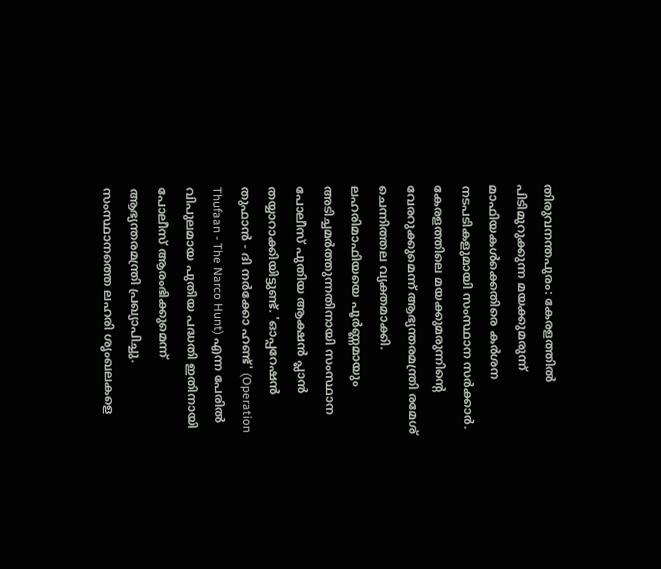തിരുവനന്തപുരം: കേരളത്തിൽ പിടിമുറുക്കുന്ന മയക്കുമരുന്ന് മാഫിയകൾക്കെതിരെ കർശന നടപടികളുമായി സംസ്ഥാന സർക്കാർ. കേരളത്തിലെ മയക്കുമരുന്നിന്റെ വേരറുക്കുമെന്ന് ആഭ്യന്തരമന്ത്രി രമേശ് ചെന്നിത്തല വ്യക്തമാക്കി. ലഹരിമാഫിയയെ പൂർണ്ണമായും അടിച്ചമർത്തുന്നതിനായി സംസ്ഥാന പോലീസ് പുതിയ ആക്ഷൻ പ്ലാൻ തയ്യാറാക്കിയിട്ടുണ്ട്. 'ഓപ്പറേഷൻ തുഫാൻ - ദി നർക്കോ ഹണ്ട്' (Operation Thufaan - The Narco Hunt) എന്ന പേരിൽ വിപുലമായ പുതിയ പദ്ധതി ഇതിനായി പോലീസ് ആരംഭിക്കുമെന്ന് ആഭ്യന്തരമന്ത്രി പ്രഖ്യാപിച്ചു. സംസ്ഥാനത്തെ ലഹരി ശൃംഖലകളെ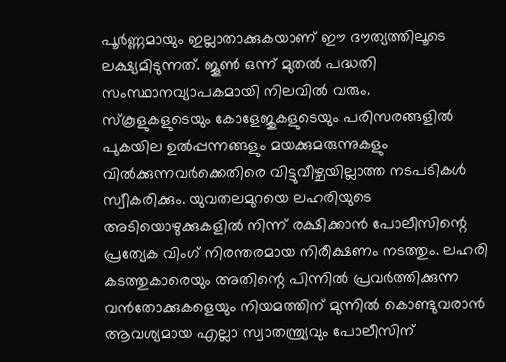പൂർണ്ണമായും ഇല്ലാതാക്കുകയാണ് ഈ ദൗത്യത്തിലൂടെ ലക്ഷ്യമിടുന്നത്. ജൂൺ ഒന്ന് മുതൽ പദ്ധതി സംസ്ഥാനവ്യാപകമായി നിലവിൽ വരും.
സ്കൂളുകളുടെയും കോളേജുകളുടെയും പരിസരങ്ങളിൽ പുകയില ഉൽപ്പന്നങ്ങളും മയക്കുമരുന്നുകളും വിൽക്കുന്നവർക്കെതിരെ വിട്ടുവീഴ്ചയില്ലാത്ത നടപടികൾ സ്വീകരിക്കും. യുവതലമുറയെ ലഹരിയുടെ അടിയൊഴുക്കുകളിൽ നിന്ന് രക്ഷിക്കാൻ പോലീസിന്റെ പ്രത്യേക വിംഗ് നിരന്തരമായ നിരീക്ഷണം നടത്തും. ലഹരി കടത്തുകാരെയും അതിന്റെ പിന്നിൽ പ്രവർത്തിക്കുന്ന വൻതോക്കുകളെയും നിയമത്തിന് മുന്നിൽ കൊണ്ടുവരാൻ ആവശ്യമായ എല്ലാ സ്വാതന്ത്ര്യവും പോലീസിന്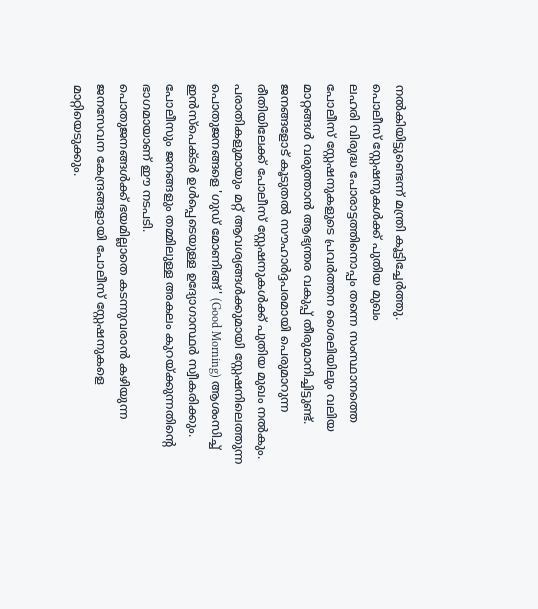നൽകിയിട്ടുണ്ടെന്ന് മന്ത്രി കൂട്ടിച്ചേർത്തു.
പൊലീസ് സ്റ്റേഷനുകൾക്ക് പുതിയ മുഖം
ലഹരി വിരുദ്ധ പോരാട്ടത്തിനൊപ്പം തന്നെ സംസ്ഥാനത്തെ പോലീസ് സ്റ്റേഷനുകളുടെ പ്രവർത്തന ശൈലിയിലും വലിയ മാറ്റങ്ങൾ വരുത്താൻ ആഭ്യന്തര വകുപ്പ് തീരുമാനിച്ചിട്ടുണ്ട്. ജനങ്ങളോട് കൂടുതൽ സൗഹാർദ്ദപരമായി പെരുമാറുന്ന രീതിയിലേക്ക് പോലീസ് സ്റ്റേഷനുകൾക്ക് പുതിയ മുഖം നൽകും. പരാതികളുമായും മറ്റ് ആവശ്യങ്ങൾക്കുമായി സ്റ്റേഷനിലെത്തുന്ന പൊതുജനങ്ങളെ 'ഗുഡ് മോണിങ്ങ്' (Good Morning) ആശംസിച്ച് ഇൻസ്പെക്ടർ ഉൾപ്പെടെയുള്ള ഉദ്യോഗാസ്ഥർ സ്വീകരിക്കും. പോലീസും ജനങ്ങളും തമ്മിലുള്ള അകലം കുറയ്ക്കുന്നതിന്റെ ഭാഗമായാണ് ഈ നടപടി.
പൊതുജനങ്ങൾക്ക് ഭയമില്ലാതെ കടന്നുവരാൻ കഴിയുന്ന ജനസേവന കേന്ദ്രങ്ങളായി പോലീസ് സ്റ്റേഷനുകളെ മാറ്റിയെടുക്കും.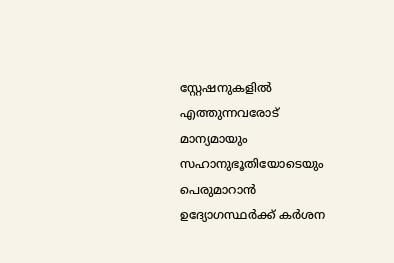സ്റ്റേഷനുകളിൽ എത്തുന്നവരോട് മാന്യമായും സഹാനുഭൂതിയോടെയും പെരുമാറാൻ ഉദ്യോഗസ്ഥർക്ക് കർശന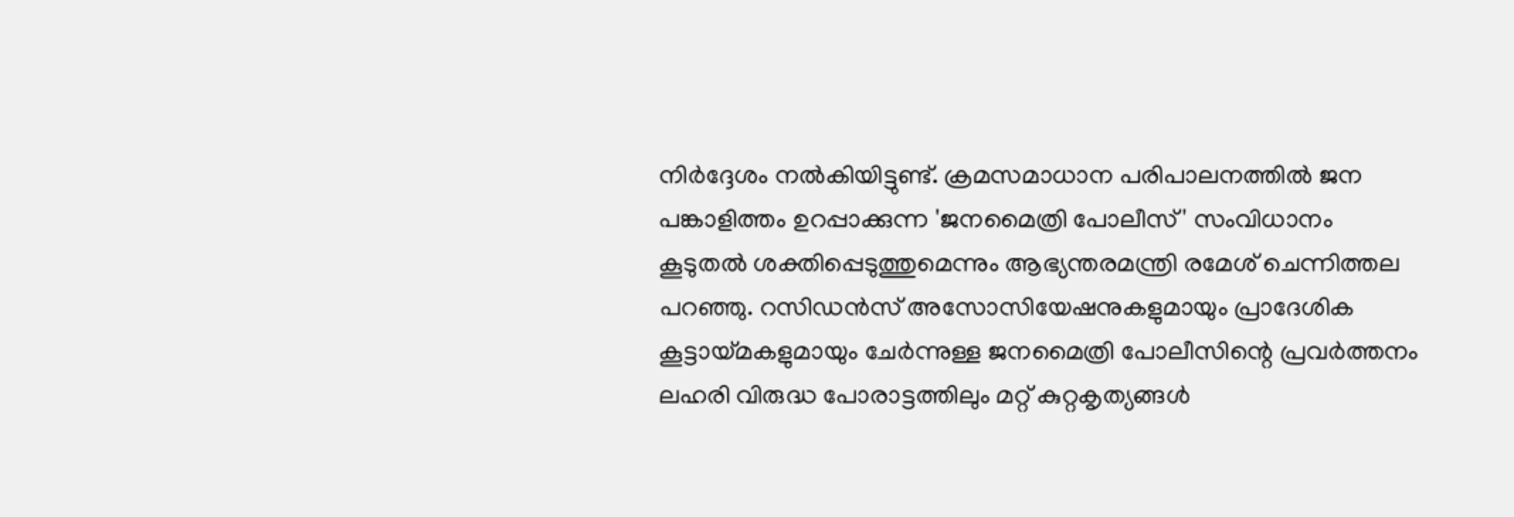നിർദ്ദേശം നൽകിയിട്ടുണ്ട്. ക്രമസമാധാന പരിപാലനത്തിൽ ജന പങ്കാളിത്തം ഉറപ്പാക്കുന്ന 'ജനമൈത്രി പോലീസ്' സംവിധാനം കൂടുതൽ ശക്തിപ്പെടുത്തുമെന്നും ആഭ്യന്തരമന്ത്രി രമേശ് ചെന്നിത്തല പറഞ്ഞു. റസിഡൻസ് അസോസിയേഷനുകളുമായും പ്രാദേശിക കൂട്ടായ്മകളുമായും ചേർന്നുള്ള ജനമൈത്രി പോലീസിന്റെ പ്രവർത്തനം ലഹരി വിരുദ്ധ പോരാട്ടത്തിലും മറ്റ് കുറ്റകൃത്യങ്ങൾ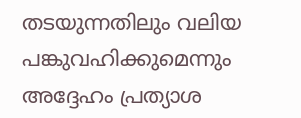തടയുന്നതിലും വലിയ പങ്കുവഹിക്കുമെന്നും അദ്ദേഹം പ്രത്യാശ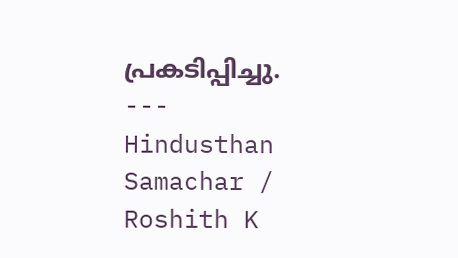പ്രകടിപ്പിച്ചു.
---
Hindusthan Samachar / Roshith K